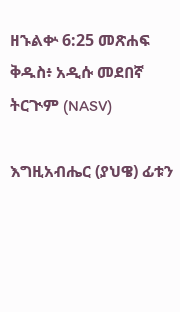ዘኁልቍ 6:25 መጽሐፍ ቅዱስ፥ አዲሱ መደበኛ ትርጒም (NASV)

እግዚአብሔር (ያህዌ) ፊቱን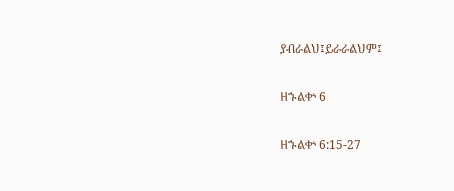ያብራልህ፤ይራራልህም፤

ዘኁልቍ 6

ዘኁልቍ 6:15-27